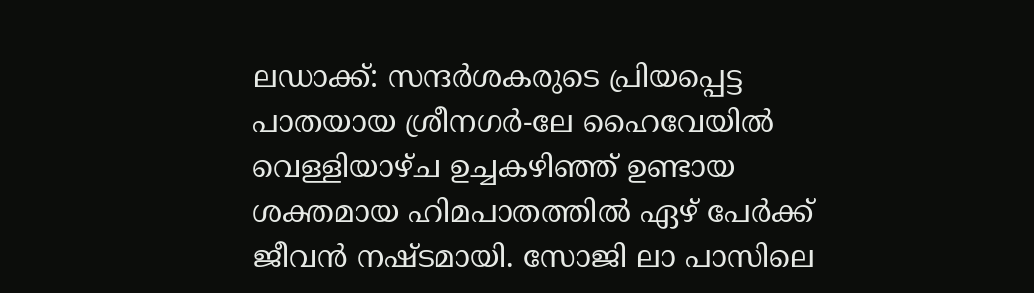ലഡാക്ക്: സന്ദർശകരുടെ പ്രിയപ്പെട്ട പാതയായ ശ്രീനഗർ-ലേ ഹൈവേയിൽ വെള്ളിയാഴ്ച ഉച്ചകഴിഞ്ഞ് ഉണ്ടായ ശക്തമായ ഹിമപാതത്തിൽ ഏഴ് പേർക്ക് ജീവൻ നഷ്ടമായി. സോജി ലാ പാസിലെ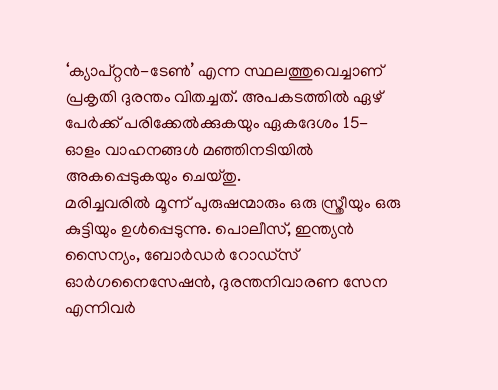‘ക്യാപ്റ്റൻ-ടേൺ’ എന്ന സ്ഥലത്തുവെച്ചാണ് പ്രകൃതി ദുരന്തം വിതച്ചത്. അപകടത്തിൽ ഏഴ് പേർക്ക് പരിക്കേൽക്കുകയും ഏകദേശം 15-ഓളം വാഹനങ്ങൾ മഞ്ഞിനടിയിൽ അകപ്പെടുകയും ചെയ്തു.
മരിച്ചവരിൽ മൂന്ന് പുരുഷന്മാരും ഒരു സ്ത്രീയും ഒരു കുട്ടിയും ഉൾപ്പെടുന്നു. പൊലീസ്, ഇന്ത്യൻ സൈന്യം, ബോർഡർ റോഡ്സ് ഓർഗനൈസേഷൻ, ദുരന്തനിവാരണ സേന എന്നിവർ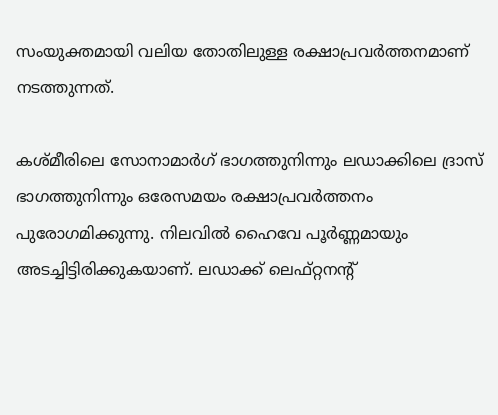സംയുക്തമായി വലിയ തോതിലുള്ള രക്ഷാപ്രവർത്തനമാണ് നടത്തുന്നത്.

കശ്മീരിലെ സോനാമാർഗ് ഭാഗത്തുനിന്നും ലഡാക്കിലെ ദ്രാസ് ഭാഗത്തുനിന്നും ഒരേസമയം രക്ഷാപ്രവർത്തനം പുരോഗമിക്കുന്നു. നിലവിൽ ഹൈവേ പൂർണ്ണമായും അടച്ചിട്ടിരിക്കുകയാണ്. ലഡാക്ക് ലെഫ്റ്റനന്റ്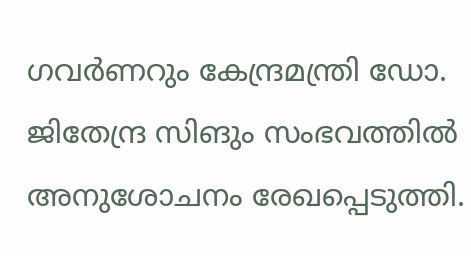ഗവർണറും കേന്ദ്രമന്ത്രി ഡോ. ജിതേന്ദ്ര സിങും സംഭവത്തിൽ അനുശോചനം രേഖപ്പെടുത്തി.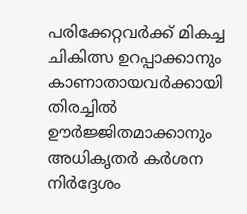പരിക്കേറ്റവർക്ക് മികച്ച ചികിത്സ ഉറപ്പാക്കാനും കാണാതായവർക്കായി തിരച്ചിൽ ഊർജ്ജിതമാക്കാനും അധികൃതർ കർശന നിർദ്ദേശം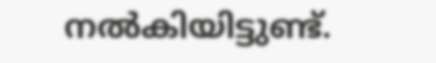നൽകിയിട്ടുണ്ട്.